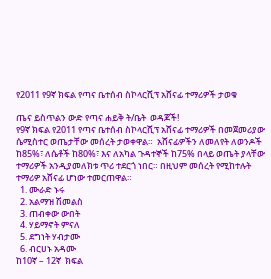የ2011 የ9ኛ ክፍል የጣና ቤተሰብ ስኮላርሺፕ አሸናፊ ተማሪዎች ታወቁ

ጤና ይስጥልን ውድ የጣና ሐይቅ ት/ቤት  ወዳጆች!
የ9ኛ ክፍል የ2011 የጣና ቤተሰብ ስኮላርሺፕ አሸናፊ ተማሪዎች በመጀመሪያው ሴሚስተር ወጤታቸው መሰረት ታወቀዋል።  አሸናፊዎችን ለመለየት ለወንዶች ከ85%፣ ለሴቶች ከ80%፣ እና ለአካል ጉዳተኞች ከ75% በላይ ወጤት ያላቸው ተማሪዎች አንዲያመለክቱ ጥሪ ተደርጎ ነበር። በዚህም መሰረት የሚከተሉት ተማሪዎ አሸናፊ ሆነው ተመርጠዋል።
  1. ሙራድ ኑሩ
  2. አልማዝ ሽመልስ
  3. ጠብቀው ውበት
  4. ሃይማኖት ምናለ
  5. ደግነት ሃብታሙ
  6. ብርሀኑ አዳሙ
ከ10ኛ – 12ኛ  ክፍል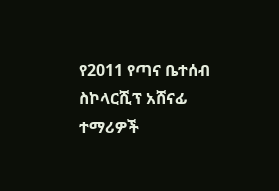የ2011 የጣና ቤተሰብ ስኮላርሺፕ አሸናፊ ተማሪዎች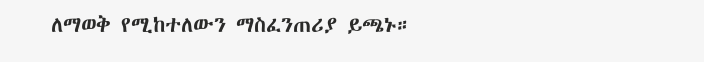ለማወቅ የሚከተለውን ማስፈንጠሪያ ይጫኑ።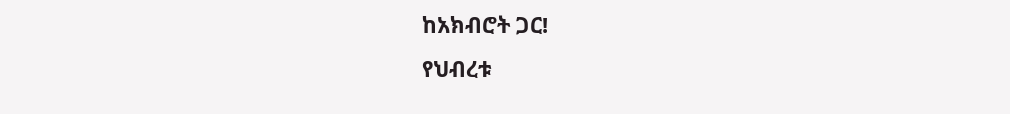ከአክብሮት ጋር!
የህብረቱ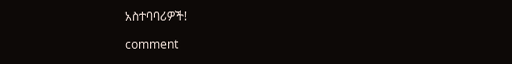አስተባባሪዎች!

comment